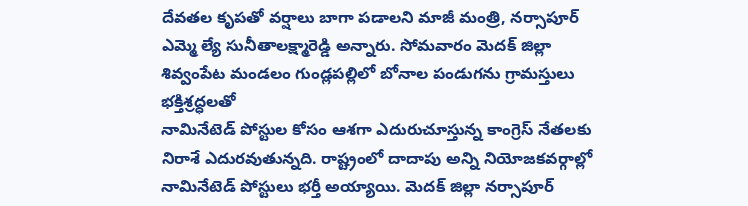దేవతల కృపతో వర్షాలు బాగా పడాలని మాజీ మంత్రి, నర్సాపూర్ ఎమ్మె ల్యే సునీతాలక్ష్మారెడ్డి అన్నారు. సోమవారం మెదక్ జిల్లా శివ్వంపేట మండలం గుండ్లపల్లిలో బోనాల పండుగను గ్రామస్తులు భక్తిశ్రద్ధలతో
నామినేటెడ్ పోస్టుల కోసం ఆశగా ఎదురుచూస్తున్న కాంగ్రెస్ నేతలకు నిరాశే ఎదురవుతున్నది. రాష్ట్రంలో దాదాపు అన్ని నియోజకవర్గాల్లో నామినేటెడ్ పోస్టులు భర్తీ అయ్యాయి. మెదక్ జిల్లా నర్సాపూర్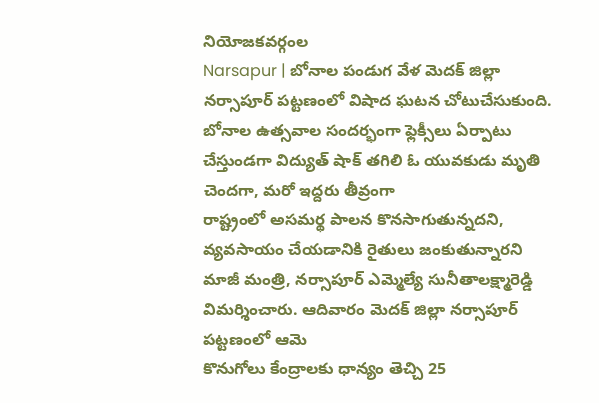నియోజకవర్గంల
Narsapur | బోనాల పండుగ వేళ మెదక్ జిల్లా నర్సాపూర్ పట్టణంలో విషాద ఘటన చోటుచేసుకుంది. బోనాల ఉత్సవాల సందర్భంగా ఫ్లెక్సీలు ఏర్పాటు చేస్తుండగా విద్యుత్ షాక్ తగిలి ఓ యువకుడు మృతి చెందగా, మరో ఇద్దరు తీవ్రంగా
రాష్ట్రంలో అసమర్థ పాలన కొనసాగుతున్నదని, వ్యవసాయం చేయడానికి రైతులు జంకుతున్నారని మాజీ మంత్రి, నర్సాపూర్ ఎమ్మెల్యే సునీతాలక్ష్మారెడ్డి విమర్శించారు. ఆదివారం మెదక్ జిల్లా నర్సాపూర్ పట్టణంలో ఆమె
కొనుగోలు కేంద్రాలకు ధాన్యం తెచ్చి 25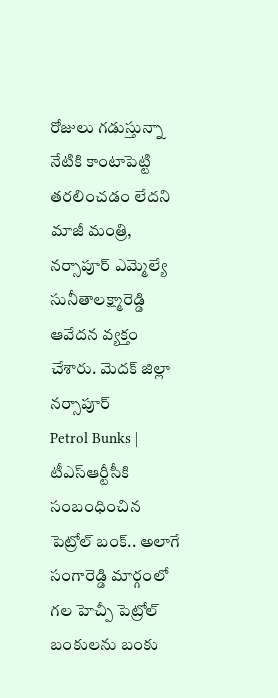రోజులు గడుస్తున్నా నేటికి కాంటాపెట్టి తరలించడం లేదని మాజీ మంత్రి, నర్సాపూర్ ఎమ్మెల్యే సునీతాలక్ష్మారెడ్డి ఆవేదన వ్యక్తం చేశారు. మెదక్ జిల్లా నర్సాపూర్
Petrol Bunks | టీఎస్ఆర్టీసీకి సంబంధించిన పెట్రోల్ బంక్.. అలాగే సంగారెడ్డి మార్గంలో గల హెచ్పీ పెట్రోల్ బంకులను బంకు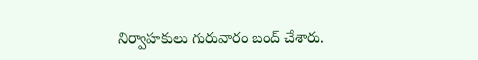నిర్వాహకులు గురువారం బంద్ చేశారు.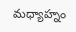మధ్యాహ్నం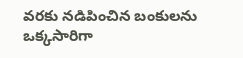వరకు నడిపించిన బంకులను ఒక్కసారిగా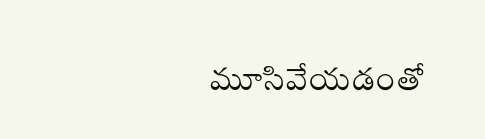మూసివేయడంతో